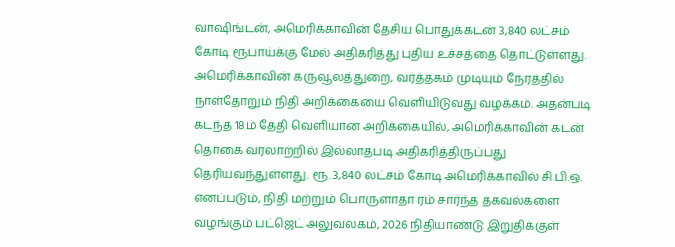வாஷிங்டன், அமெரிக்காவின் தேசிய பொதுக்கடன் 3,840 லட்சம் கோடி ரூபாய்க்கு மேல் அதிகரித்து புதிய உச்சத்தை தொட்டுள்ளது. அமெரிக்காவின் கருவூலத்துறை, வர்த்தகம் முடியும் நேரத்தில் நாள்தோறும் நிதி அறிக்கையை வெளியிடுவது வழக்கம். அதன்படி கடந்த 18ம் தேதி வெளியான அறிக்கையில், அமெரிக்காவின் கடன் தொகை வரலாற்றில் இல்லாதபடி அதிகரித்திருப்பது தெரியவந்துள்ளது. ரூ. 3,840 லட்சம் கோடி அமெரிக்காவில் சி.பி.ஒ. எனப்படும், நிதி மற்றும் பொருளாதா ரம் சார்ந்த தகவல்களை வழங்கும் பட்ஜெட் அலுவலகம், 2026 நிதியாண்டு இறுதிக்குள்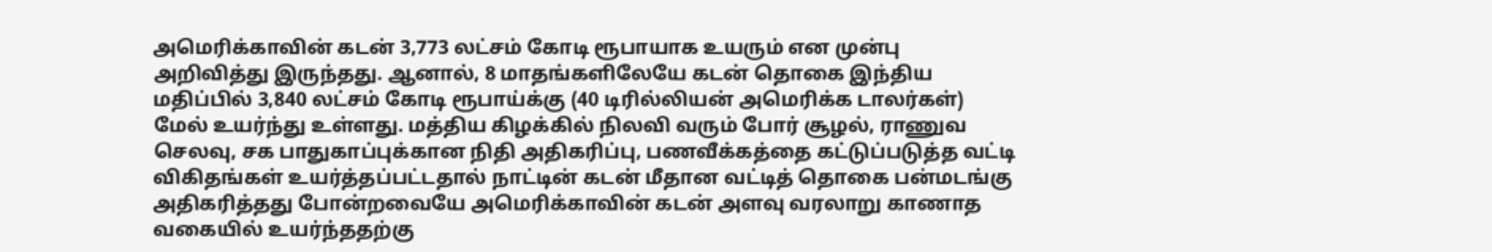அமெரிக்காவின் கடன் 3,773 லட்சம் கோடி ரூபாயாக உயரும் என முன்பு அறிவித்து இருந்தது. ஆனால், 8 மாதங்களிலேயே கடன் தொகை இந்திய மதிப்பில் 3,840 லட்சம் கோடி ரூபாய்க்கு (40 டிரில்லியன் அமெரிக்க டாலர்கள்) மேல் உயர்ந்து உள்ளது. மத்திய கிழக்கில் நிலவி வரும் போர் சூழல், ராணுவ செலவு, சக பாதுகாப்புக்கான நிதி அதிகரிப்பு, பணவீக்கத்தை கட்டுப்படுத்த வட்டி விகிதங்கள் உயர்த்தப்பட்டதால் நாட்டின் கடன் மீதான வட்டித் தொகை பன்மடங்கு அதிகரித்தது போன்றவையே அமெரிக்காவின் கடன் அளவு வரலாறு காணாத வகையில் உயர்ந்ததற்கு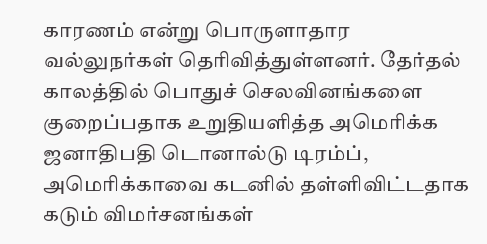காரணம் என்று பொருளாதார வல்லுநர்கள் தெரிவித்துள்ளனர். தேர்தல் காலத்தில் பொதுச் செலவினங்களை குறைப்பதாக உறுதியளித்த அமெரிக்க ஜனாதிபதி டொனால்டு டிரம்ப், அமெரிக்காவை கடனில் தள்ளிவிட்டதாக கடும் விமர்சனங்கள்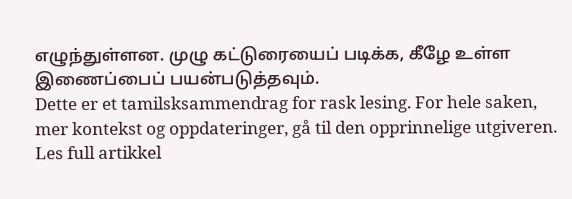எழுந்துள்ளன. முழு கட்டுரையைப் படிக்க, கீழே உள்ள இணைப்பைப் பயன்படுத்தவும்.
Dette er et tamilsksammendrag for rask lesing. For hele saken, mer kontekst og oppdateringer, gå til den opprinnelige utgiveren.
Les full artikkel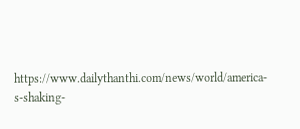https://www.dailythanthi.com/news/world/america-s-shaking-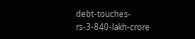debt-touches-rs-3-840-lakh-crore